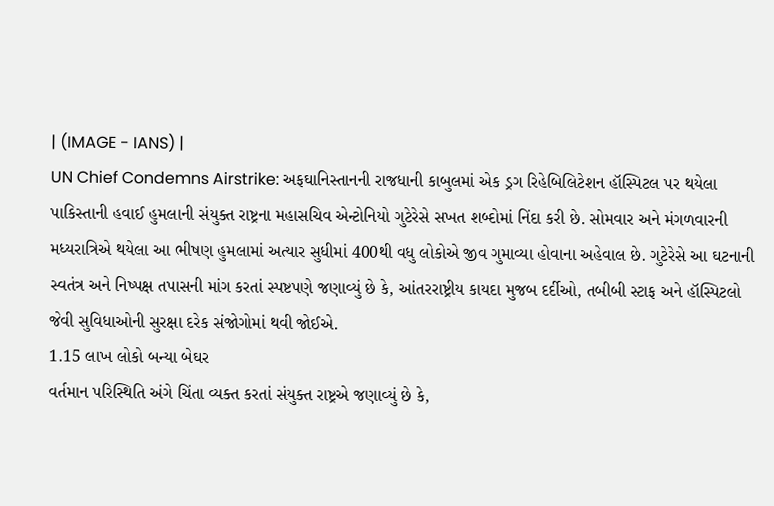| (IMAGE - IANS) |
UN Chief Condemns Airstrike: અફઘાનિસ્તાનની રાજધાની કાબુલમાં એક ડ્રગ રિહેબિલિટેશન હૉસ્પિટલ પર થયેલા પાકિસ્તાની હવાઈ હુમલાની સંયુક્ત રાષ્ટ્રના મહાસચિવ એન્ટોનિયો ગુટેરેસે સખત શબ્દોમાં નિંદા કરી છે. સોમવાર અને મંગળવારની મધ્યરાત્રિએ થયેલા આ ભીષણ હુમલામાં અત્યાર સુધીમાં 400થી વધુ લોકોએ જીવ ગુમાવ્યા હોવાના અહેવાલ છે. ગુટેરેસે આ ઘટનાની સ્વતંત્ર અને નિષ્પક્ષ તપાસની માંગ કરતાં સ્પષ્ટપણે જણાવ્યું છે કે, આંતરરાષ્ટ્રીય કાયદા મુજબ દર્દીઓ, તબીબી સ્ટાફ અને હૉસ્પિટલો જેવી સુવિધાઓની સુરક્ષા દરેક સંજોગોમાં થવી જોઈએ.
1.15 લાખ લોકો બન્યા બેઘર
વર્તમાન પરિસ્થિતિ અંગે ચિંતા વ્યક્ત કરતાં સંયુક્ત રાષ્ટ્રએ જણાવ્યું છે કે,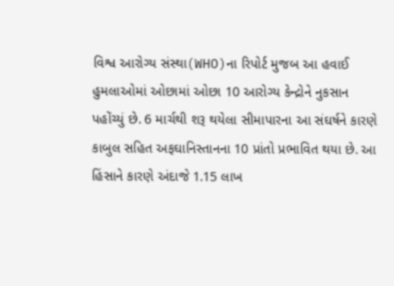વિશ્વ આરોગ્ય સંસ્થા(WHO)ના રિપોર્ટ મુજબ આ હવાઈ હુમલાઓમાં ઓછામાં ઓછા 10 આરોગ્ય કેન્દ્રોને નુકસાન પહોંચ્યું છે. 6 માર્ચથી શરૂ થયેલા સીમાપારના આ સંઘર્ષને કારણે કાબુલ સહિત અફઘાનિસ્તાનના 10 પ્રાંતો પ્રભાવિત થયા છે. આ હિંસાને કારણે અંદાજે 1.15 લાખ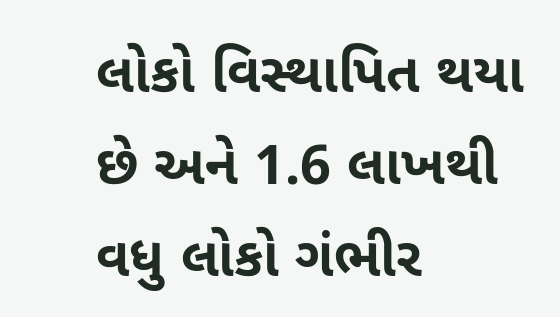લોકો વિસ્થાપિત થયા છે અને 1.6 લાખથી વધુ લોકો ગંભીર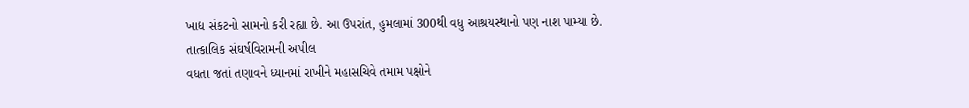ખાદ્ય સંકટનો સામનો કરી રહ્યા છે. આ ઉપરાંત, હુમલામાં 300થી વધુ આશ્રયસ્થાનો પણ નાશ પામ્યા છે.
તાત્કાલિક સંઘર્ષવિરામની અપીલ
વધતા જતાં તણાવને ધ્યાનમાં રાખીને મહાસચિવે તમામ પક્ષોને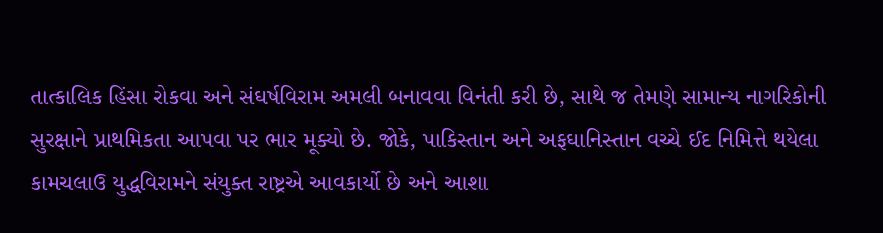તાત્કાલિક હિંસા રોકવા અને સંઘર્ષવિરામ અમલી બનાવવા વિનંતી કરી છે, સાથે જ તેમણે સામાન્ય નાગરિકોની સુરક્ષાને પ્રાથમિકતા આપવા પર ભાર મૂક્યો છે. જોકે, પાકિસ્તાન અને અફઘાનિસ્તાન વચ્ચે ઈદ નિમિત્તે થયેલા કામચલાઉ યુદ્ધવિરામને સંયુક્ત રાષ્ટ્રએ આવકાર્યો છે અને આશા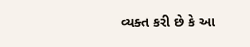વ્યક્ત કરી છે કે આ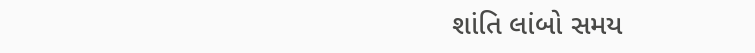શાંતિ લાંબો સમય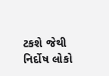ટકશે જેથી નિર્દોષ લોકો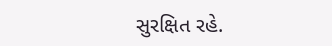સુરક્ષિત રહે.